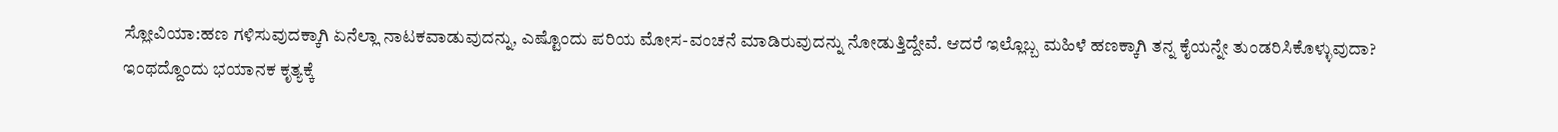ಸ್ಲೋವಿಯಾ:ಹಣ ಗಳಿಸುವುದಕ್ಕಾಗಿ ಏನೆಲ್ಲಾ ನಾಟಕವಾಡುವುದನ್ನು, ಎಷ್ಟೊಂದು ಪರಿಯ ಮೋಸ-ವಂಚನೆ ಮಾಡಿರುವುದನ್ನು ನೋಡುತ್ತಿದ್ದೇವೆ. ಆದರೆ ಇಲ್ಲೊಬ್ಬ ಮಹಿಳೆ ಹಣಕ್ಕಾಗಿ ತನ್ನ ಕೈಯನ್ನೇ ತುಂಡರಿಸಿಕೊಳ್ಳುವುದಾ?
ಇಂಥದ್ದೊಂದು ಭಯಾನಕ ಕೃತ್ಯಕ್ಕೆ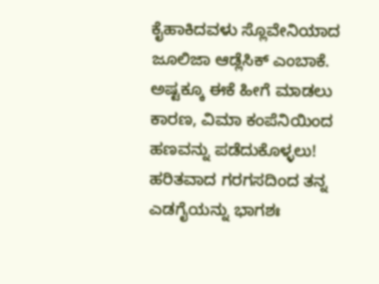ಕೈಹಾಕಿದವಳು ಸ್ಲೊವೇನಿಯಾದ ಜೂಲಿಜಾ ಆಡ್ಲೆಸಿಕ್ ಎಂಬಾಕೆ. ಅಷ್ಟಕ್ಕೂ ಈಕೆ ಹೀಗೆ ಮಾಡಲು ಕಾರಣ, ವಿಮಾ ಕಂಪೆನಿಯಿಂದ ಹಣವನ್ನು ಪಡೆದುಕೊಳ್ಳಲು! ಹರಿತವಾದ ಗರಗಸದಿಂದ ತನ್ನ ಎಡಗೈಯನ್ನು ಭಾಗಶಃ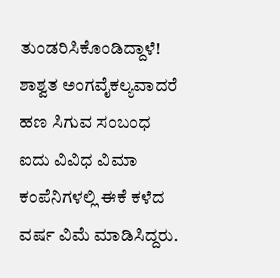ತುಂಡರಿಸಿಕೊಂಡಿದ್ದಾಳೆ!
ಶಾಶ್ವತ ಅಂಗವೈಕಲ್ಯವಾದರೆ ಹಣ ಸಿಗುವ ಸಂಬಂಧ ಐದು ವಿವಿಧ ವಿಮಾ ಕಂಪೆನಿಗಳಲ್ಲಿ ಈಕೆ ಕಳೆದ ವರ್ಷ ವಿಮೆ ಮಾಡಿಸಿದ್ದರು.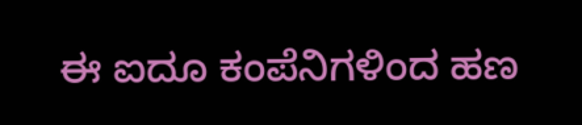ಈ ಐದೂ ಕಂಪೆನಿಗಳಿಂದ ಹಣ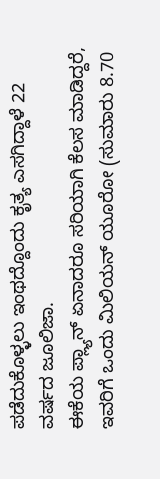ಪಡೆದುಕೊಳ್ಳಲು ಇಂಥದ್ದೊಂದು ಕೃತ್ಯ ಎಸಗಿದ್ದಾಳೆ 22 ವರ್ಷದ ಜೂಲಿಜಾ.
ಈಕೆಯ ಪ್ಲ್ಯಾನ್ ಏನಾದರೂ ಸರಿಯಾಗಿ ಕೆಲಸ ಮಾಡಿದ್ದರೆ, ಇವರಿಗೆ ಒಂದು ಮಿಲಿಯನ್ ಯೂರೋ (ಸುಮಾರು 8.70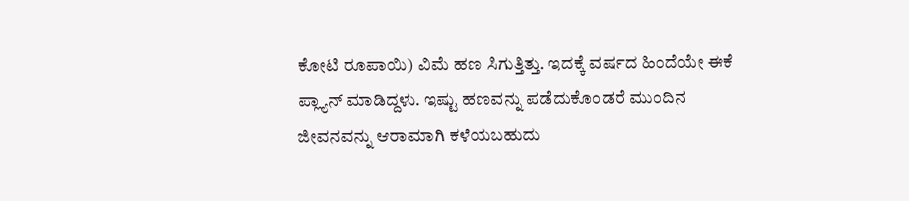ಕೋಟಿ ರೂಪಾಯಿ) ವಿಮೆ ಹಣ ಸಿಗುತ್ತಿತ್ತು. ಇದಕ್ಕೆ ವರ್ಷದ ಹಿಂದೆಯೇ ಈಕೆ ಪ್ಲ್ಯಾನ್ ಮಾಡಿದ್ದಳು. ಇಷ್ಟು ಹಣವನ್ನು ಪಡೆದುಕೊಂಡರೆ ಮುಂದಿನ ಜೀವನವನ್ನು ಆರಾಮಾಗಿ ಕಳೆಯಬಹುದು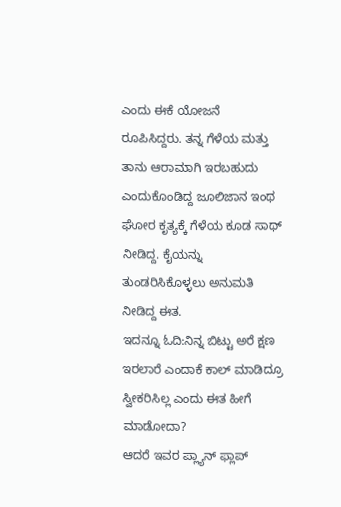ಎಂದು ಈಕೆ ಯೋಜನೆ ರೂಪಿಸಿದ್ದರು. ತನ್ನ ಗೆಳೆಯ ಮತ್ತು ತಾನು ಆರಾಮಾಗಿ ಇರಬಹುದು ಎಂದುಕೊಂಡಿದ್ದ ಜೂಲಿಜಾನ ಇಂಥ ಘೋರ ಕೃತ್ಯಕ್ಕೆ ಗೆಳೆಯ ಕೂಡ ಸಾಥ್ ನೀಡಿದ್ದ. ಕೈಯನ್ನು ತುಂಡರಿಸಿಕೊಳ್ಳಲು ಅನುಮತಿ ನೀಡಿದ್ದ ಈತ.
ಇದನ್ನೂ ಓದಿ:ನಿನ್ನ ಬಿಟ್ಟು ಅರೆ ಕ್ಷಣ ಇರಲಾರೆ ಎಂದಾಕೆ ಕಾಲ್ ಮಾಡಿದ್ರೂ ಸ್ವೀಕರಿಸಿಲ್ಲ ಎಂದು ಈತ ಹೀಗೆ ಮಾಡೋದಾ?
ಆದರೆ ಇವರ ಪ್ಲ್ಯಾನ್ ಫ್ಲಾಪ್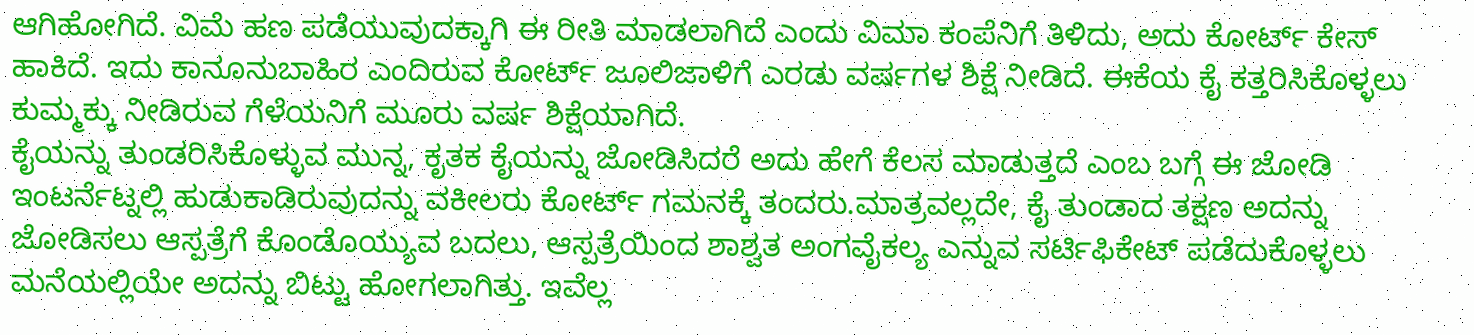ಆಗಿಹೋಗಿದೆ. ವಿಮೆ ಹಣ ಪಡೆಯುವುದಕ್ಕಾಗಿ ಈ ರೀತಿ ಮಾಡಲಾಗಿದೆ ಎಂದು ವಿಮಾ ಕಂಪೆನಿಗೆ ತಿಳಿದು, ಅದು ಕೋರ್ಟ್ ಕೇಸ್ ಹಾಕಿದೆ. ಇದು ಕಾನೂನುಬಾಹಿರ ಎಂದಿರುವ ಕೋರ್ಟ್ ಜೂಲಿಜಾಳಿಗೆ ಎರಡು ವರ್ಷಗಳ ಶಿಕ್ಷೆ ನೀಡಿದೆ. ಈಕೆಯ ಕೈ ಕತ್ತರಿಸಿಕೊಳ್ಳಲು ಕುಮ್ಮಕ್ಕು ನೀಡಿರುವ ಗೆಳೆಯನಿಗೆ ಮೂರು ವರ್ಷ ಶಿಕ್ಷೆಯಾಗಿದೆ.
ಕೈಯನ್ನು ತುಂಡರಿಸಿಕೊಳ್ಳುವ ಮುನ್ನ, ಕೃತಕ ಕೈಯನ್ನು ಜೋಡಿಸಿದರೆ ಅದು ಹೇಗೆ ಕೆಲಸ ಮಾಡುತ್ತದೆ ಎಂಬ ಬಗ್ಗೆ ಈ ಜೋಡಿ ಇಂಟರ್ನೆಟ್ನಲ್ಲಿ ಹುಡುಕಾಡಿರುವುದನ್ನು ವಕೀಲರು ಕೋರ್ಟ್ ಗಮನಕ್ಕೆ ತಂದರು.ಮಾತ್ರವಲ್ಲದೇ, ಕೈ ತುಂಡಾದ ತಕ್ಷಣ ಅದನ್ನು ಜೋಡಿಸಲು ಆಸ್ಪತ್ರೆಗೆ ಕೊಂಡೊಯ್ಯುವ ಬದಲು, ಆಸ್ಪತ್ರೆಯಿಂದ ಶಾಶ್ವತ ಅಂಗವೈಕಲ್ಯ ಎನ್ನುವ ಸರ್ಟಿಫಿಕೇಟ್ ಪಡೆದುಕೊಳ್ಳಲು ಮನೆಯಲ್ಲಿಯೇ ಅದನ್ನು ಬಿಟ್ಟು ಹೋಗಲಾಗಿತ್ತು. ಇವೆಲ್ಲ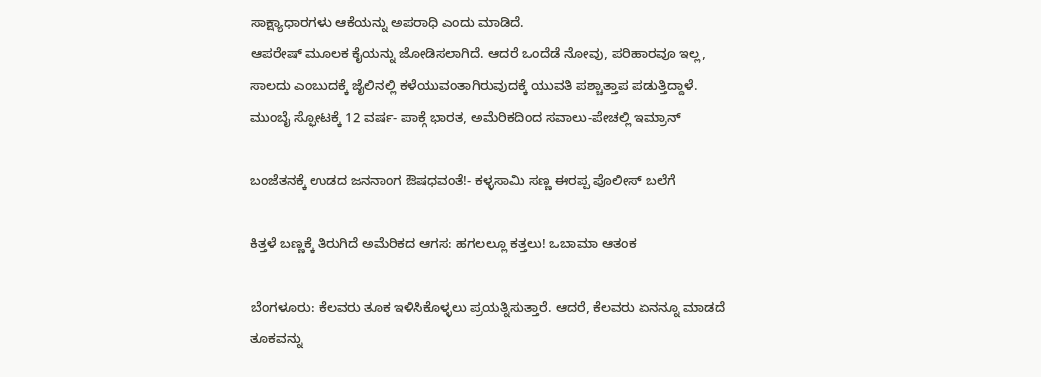ಸಾಕ್ಷ್ಯಾಧಾರಗಳು ಆಕೆಯನ್ನು ಅಪರಾಧಿ ಎಂದು ಮಾಡಿದೆ.
ಆಪರೇಷ್ ಮೂಲಕ ಕೈಯನ್ನು ಜೋಡಿಸಲಾಗಿದೆ. ಆದರೆ ಒಂದೆಡೆ ನೋವು, ಪರಿಹಾರವೂ ಇಲ್ಲ, ಸಾಲದು ಎಂಬುದಕ್ಕೆ ಜೈಲಿನಲ್ಲಿ ಕಳೆಯುವಂತಾಗಿರುವುದಕ್ಕೆ ಯುವತಿ ಪಶ್ಚಾತ್ತಾಪ ಪಡುತ್ತಿದ್ದಾಳೆ.
ಮುಂಬೈ ಸ್ಫೋಟಕ್ಕೆ 12 ವರ್ಷ- ಪಾಕ್ಗೆ ಭಾರತ, ಅಮೆರಿಕದಿಂದ ಸವಾಲು-ಪೇಚಲ್ಲಿ ಇಮ್ರಾನ್

ಬಂಜೆತನಕ್ಕೆ ಉಡದ ಜನನಾಂಗ ಔಷಧವಂತೆ!- ಕಳ್ಳಸಾಮಿ ಸಣ್ಣ ಈರಪ್ಪ ಪೊಲೀಸ್ ಬಲೆಗೆ

ಕಿತ್ತಳೆ ಬಣ್ಣಕ್ಕೆ ತಿರುಗಿದೆ ಅಮೆರಿಕದ ಆಗಸ: ಹಗಲಲ್ಲೂ ಕತ್ತಲು! ಒಬಾಮಾ ಆತಂಕ

ಬೆಂಗಳೂರು: ಕೆಲವರು ತೂಕ ಇಳಿಸಿಕೊಳ್ಳಲು ಪ್ರಯತ್ನಿಸುತ್ತಾರೆ. ಆದರೆ, ಕೆಲವರು ಏನನ್ನೂ ಮಾಡದೆ ತೂಕವನ್ನು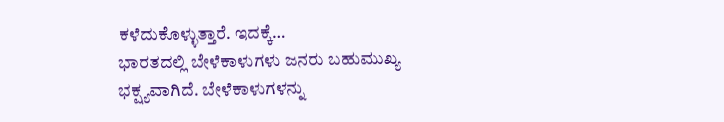ಕಳೆದುಕೊಳ್ಳುತ್ತಾರೆ. ಇದಕ್ಕೆ…
ಭಾರತದಲ್ಲಿ ಬೇಳೆಕಾಳುಗಳು ಜನರು ಬಹುಮುಖ್ಯ ಭಕ್ಷ್ಯವಾಗಿದೆ. ಬೇಳೆಕಾಳುಗಳನ್ನು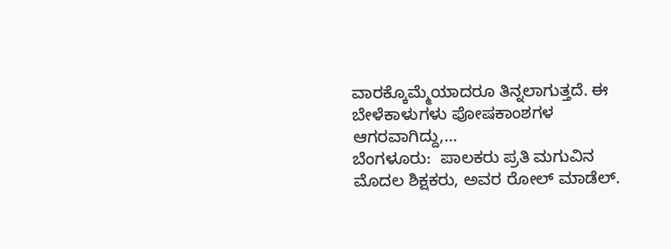ವಾರಕ್ಕೊಮ್ಮೆಯಾದರೂ ತಿನ್ನಲಾಗುತ್ತದೆ. ಈ ಬೇಳೆಕಾಳುಗಳು ಪೋಷಕಾಂಶಗಳ ಆಗರವಾಗಿದ್ದು,…
ಬೆಂಗಳೂರು:  ಪಾಲಕರು ಪ್ರತಿ ಮಗುವಿನ ಮೊದಲ ಶಿಕ್ಷಕರು, ಅವರ ರೋಲ್ ಮಾಡೆಲ್.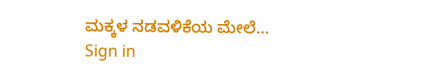ಮಕ್ಕಳ ನಡವಳಿಕೆಯ ಮೇಲೆ…
Sign in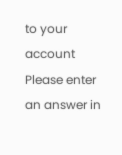to your account
Please enter an answer in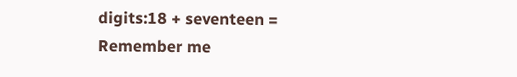digits:18 + seventeen =
Remember me